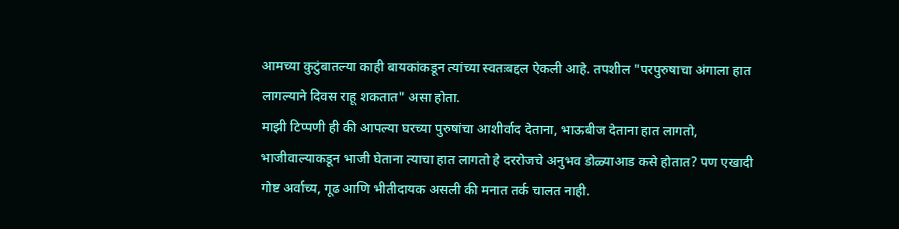आमच्या कुटुंबातल्या काही बायकांकडून त्यांच्या स्वतःबद्दल ऐकली आहे. तपशील "परपुरुषाचा अंगाला हात लागल्याने दिवस राहू शकतात" असा होता.
माझी टिप्पणी ही की आपल्या घरच्या पुरुषांचा आशीर्वाद देताना, भाऊबीज देताना हात लागतो, भाजीवाल्याकडून भाजी घेताना त्याचा हात लागतो हे दररोजचे अनुभव डोळ्याआड कसे होतात? पण एखादी गोष्ट अर्वाच्य, गूढ आणि भीतीदायक असली की मनात तर्क चालत नाही.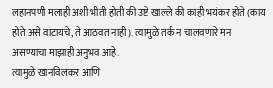लहानपणी मलाही अशी भीती होती की उष्टे खाल्ले की काही भयंकर होते (काय होते असे वाटायचे, ते आठवत नाही). त्यामुळे तर्क न चालवणारे मन असण्याचा माझाही अनुभव आहे.
त्यामुळे खानविलकर आणि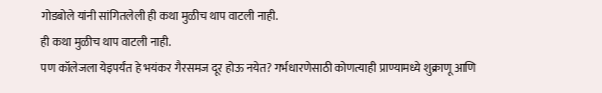गोडबोले यांनी सांगितलेली ही कथा मुळीच थाप वाटली नाही.
ही कथा मुळीच थाप वाटली नाही.
पण कॉलेजला येइपर्यंत हे भयंकर गैरसमज दूर होऊ नयेत? गर्भधारणेसाठी कोणत्याही प्राण्यामध्ये शुक्राणू आणि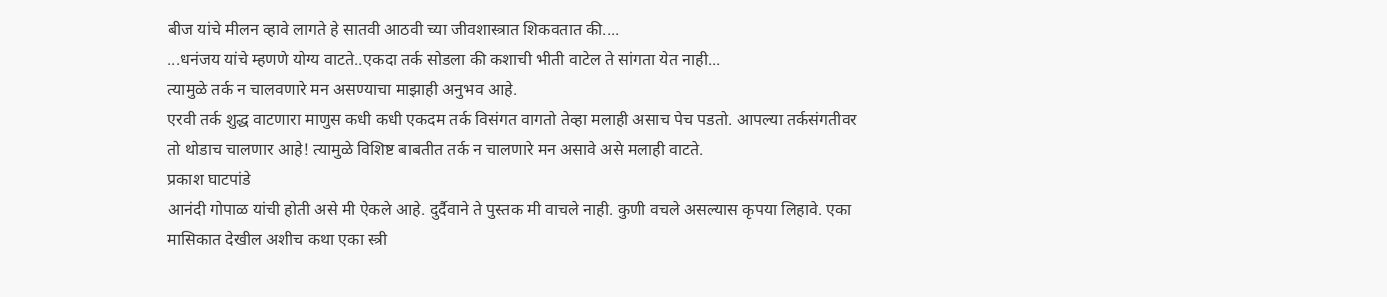बीज यांचे मीलन व्हावे लागते हे सातवी आठवी च्या जीवशास्त्रात शिकवतात की....
...धनंजय यांचे म्हणणे योग्य वाटते..एकदा तर्क सोडला की कशाची भीती वाटेल ते सांगता येत नाही...
त्यामुळे तर्क न चालवणारे मन असण्याचा माझाही अनुभव आहे.
एरवी तर्क शुद्ध वाटणारा माणुस कधी कधी एकदम तर्क विसंगत वागतो तेव्हा मलाही असाच पेच पडतो. आपल्या तर्कसंगतीवर तो थोडाच चालणार आहे! त्यामुळे विशिष्ट बाबतीत तर्क न चालणारे मन असावे असे मलाही वाटते.
प्रकाश घाटपांडे
आनंदी गोपाळ यांची होती असे मी ऐकले आहे. दुर्दैवाने ते पुस्तक मी वाचले नाही. कुणी वचले असल्यास कृपया लिहावे. एका मासिकात देखील अशीच कथा एका स्त्री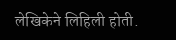लेखिकेने लिहिली होती.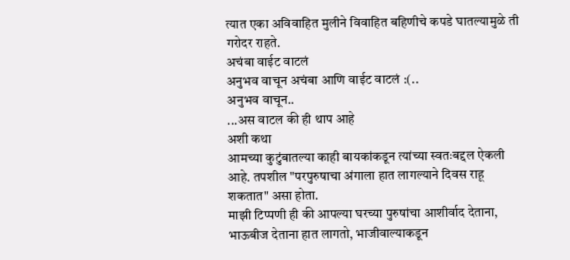त्यात एका अविवाहित मुलीने विवाहित बहिणीचे कपडे घातल्यामुळे ती गरोदर राहते.
अचंबा वाईट वाटलं
अनुभव वाचून अचंबा आणि वाईट वाटलं :(..
अनुभव वाचून..
...अस वाटल की ही थाप आहे
अशी कथा
आमच्या कुटुंबातल्या काही बायकांकडून त्यांच्या स्वतःबद्दल ऐकली आहे. तपशील "परपुरुषाचा अंगाला हात लागल्याने दिवस राहू शकतात" असा होता.
माझी टिप्पणी ही की आपल्या घरच्या पुरुषांचा आशीर्वाद देताना, भाऊबीज देताना हात लागतो, भाजीवाल्याकडून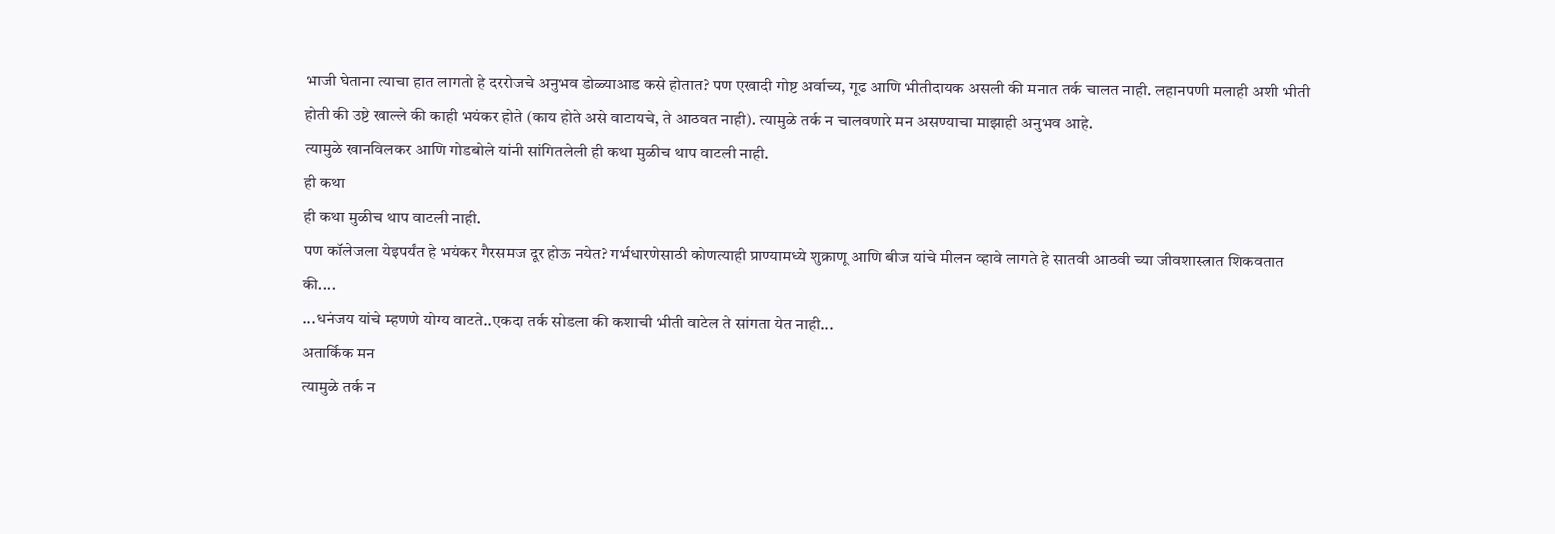भाजी घेताना त्याचा हात लागतो हे दररोजचे अनुभव डोळ्याआड कसे होतात? पण एखादी गोष्ट अर्वाच्य, गूढ आणि भीतीदायक असली की मनात तर्क चालत नाही. लहानपणी मलाही अशी भीती होती की उष्टे खाल्ले की काही भयंकर होते (काय होते असे वाटायचे, ते आठवत नाही). त्यामुळे तर्क न चालवणारे मन असण्याचा माझाही अनुभव आहे.
त्यामुळे खानविलकर आणि गोडबोले यांनी सांगितलेली ही कथा मुळीच थाप वाटली नाही.
ही कथा
ही कथा मुळीच थाप वाटली नाही.
पण कॉलेजला येइपर्यंत हे भयंकर गैरसमज दूर होऊ नयेत? गर्भधारणेसाठी कोणत्याही प्राण्यामध्ये शुक्राणू आणि बीज यांचे मीलन व्हावे लागते हे सातवी आठवी च्या जीवशास्त्रात शिकवतात की....
...धनंजय यांचे म्हणणे योग्य वाटते..एकदा तर्क सोडला की कशाची भीती वाटेल ते सांगता येत नाही...
अतार्किक मन
त्यामुळे तर्क न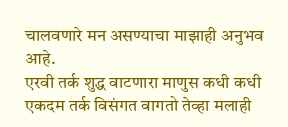चालवणारे मन असण्याचा माझाही अनुभव आहे.
एरवी तर्क शुद्ध वाटणारा माणुस कधी कधी एकदम तर्क विसंगत वागतो तेव्हा मलाही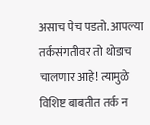असाच पेच पडतो. आपल्या तर्कसंगतीवर तो थोडाच चालणार आहे! त्यामुळे विशिष्ट बाबतीत तर्क न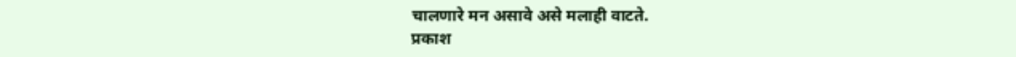चालणारे मन असावे असे मलाही वाटते.
प्रकाश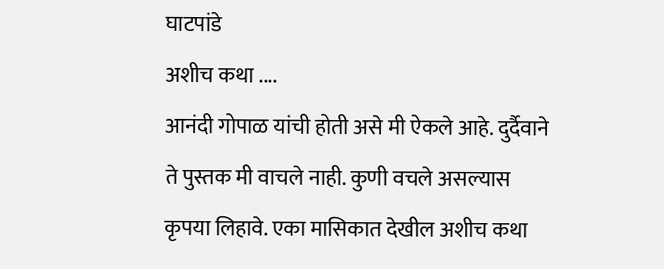घाटपांडे
अशीच कथा ....
आनंदी गोपाळ यांची होती असे मी ऐकले आहे. दुर्दैवाने ते पुस्तक मी वाचले नाही. कुणी वचले असल्यास कृपया लिहावे. एका मासिकात देखील अशीच कथा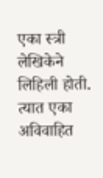एका स्त्री लेखिकेने लिहिली होती. त्यात एका अविवाहित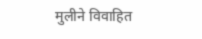मुलीने विवाहित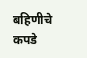बहिणीचे कपडे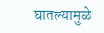घातल्यामुळे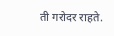ती गरोदर राहते.